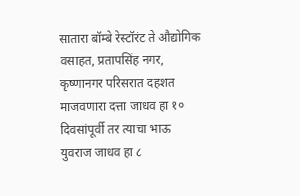सातारा बॉम्बे रेस्टॉरंट ते औद्योगिक वसाहत, प्रतापसिंह नगर, कृष्णानगर परिसरात दहशत माजवणारा दत्ता जाधव हा १० दिवसांपूर्वी तर त्याचा भाऊ युवराज जाधव हा ८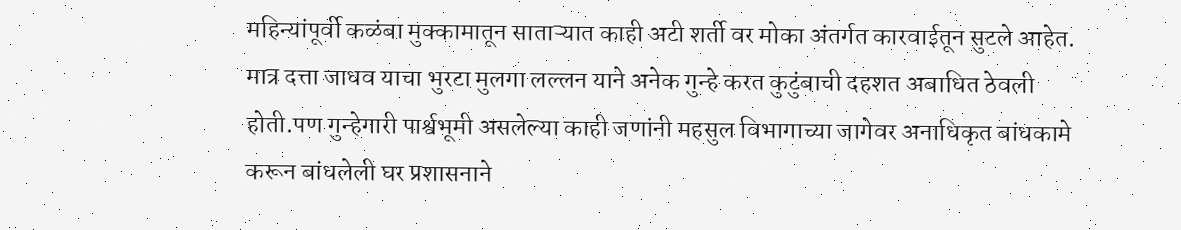महिन्यांपूर्वी कळंबा मुक्कामातून साताऱ्यात काही अटी शर्ती वर मोका अंतर्गत कारवाईतून सुटले आहेत. मात्र दत्ता जाधव याचा भुरटा मुलगा लल्लन याने अनेक गुन्हे करत कुटुंबाची दहशत अबाधित ठेवली होती.पण गुन्हेगारी पार्श्वभूमी असलेल्या काही जणांनी महसुल विभागाच्या जागेवर अनाधिकृत बांधकामे करून बांधलेली घर प्रशासनाने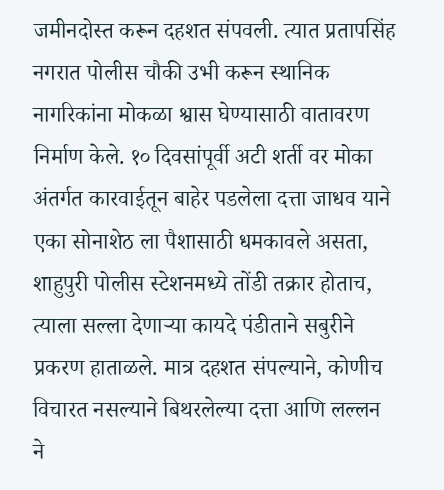जमीनदोस्त करून दहशत संपवली. त्यात प्रतापसिंह नगरात पोलीस चौकी उभी करून स्थानिक नागरिकांना मोकळा श्वास घेण्यासाठी वातावरण निर्माण केले. १० दिवसांपूर्वी अटी शर्ती वर मोका अंतर्गत कारवाईतून बाहेर पडलेला दत्ता जाधव याने एका सोनाशेठ ला पैशासाठी धमकावले असता, शाहुपुरी पोलीस स्टेशनमध्ये तोंडी तक्रार होताच, त्याला सल्ला देणाऱ्या कायदे पंडीताने सबुरीने प्रकरण हाताळले. मात्र दहशत संपल्याने, कोणीच विचारत नसल्याने बिथरलेल्या दत्ता आणि लल्लन ने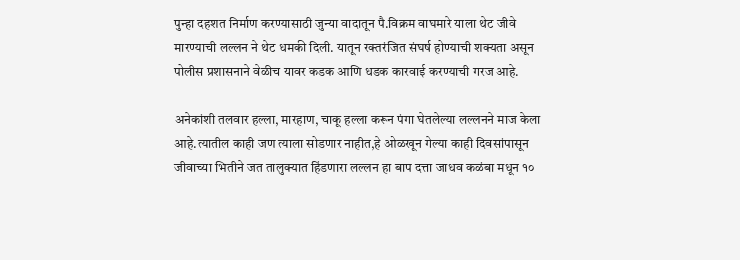पुन्हा दहशत निर्माण करण्यासाठी जुन्या वादातून पै.विक्रम वाघमारे याला थेट जीवे मारण्याची लल्लन ने थेट धमकी दिली. यातून रक्तरंजित संघर्ष होण्याची शक्यता असून पोलीस प्रशासनाने वेळीच यावर कडक आणि धडक कारवाई करण्याची गरज आहे.

अनेकांशी तलवार हल्ला, मारहाण, चाकू हल्ला करून पंगा घेतलेल्या लल्लनने माज केला आहे.त्यातील काही जण त्याला सोडणार नाहीत,हे ओळखून गेल्या काही दिवसांपासून जीवाच्या भितीने जत तालुक्यात हिंडणारा लल्लन हा बाप दत्ता जाधव कळंबा मधून १०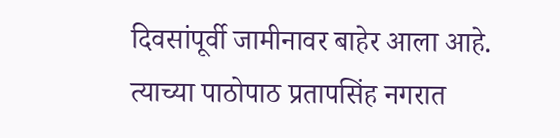दिवसांपूर्वी जामीनावर बाहेर आला आहे. त्याच्या पाठोपाठ प्रतापसिंह नगरात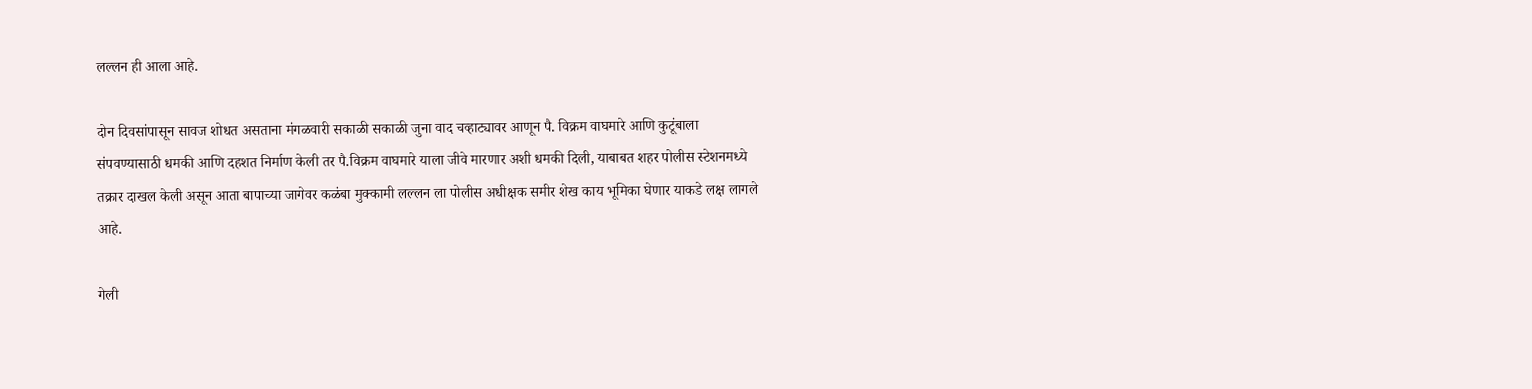लल्लन ही आला आहे.

दोन दिवसांपासून सावज शोधत असताना मंगळवारी सकाळी सकाळी जुना वाद चव्हाट्यावर आणून पै. विक्रम वाघमारे आणि कुटूंबाला संपवण्यासाठी धमकी आणि दहशत निर्माण केली तर पै.विक्रम वाघमारे याला जीवे मारणार अशी धमकी दिली, याबाबत शहर पोलीस स्टेशनमध्ये तक्रार दाखल केली असून आता बापाच्या जागेवर कळंबा मुक्कामी लल्लन ला पोलीस अधीक्षक समीर शेख काय भूमिका घेणार याकडे लक्ष लागले आहे.

गेली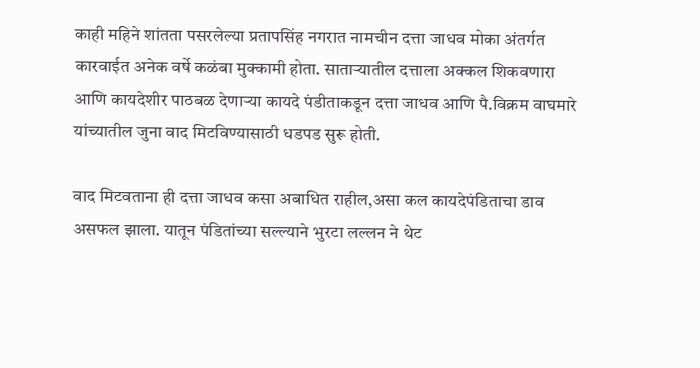काही महिने शांतता पसरलेल्या प्रतापसिंह नगरात नामचीन दत्ता जाधव मोका अंतर्गत कारवाईत अनेक वर्षे कळंबा मुक्कामी होता. साताऱ्यातील दत्ताला अक्कल शिकवणारा आणि कायदेशीर पाठबळ देणाऱ्या कायदे पंडीताकडून दत्ता जाधव आणि पै.विक्रम वाघमारे यांच्यातील जुना वाद मिटविण्यासाठी धडपड सुरू होती.

वाद मिटवताना ही दत्ता जाधव कसा अबाधित राहील,असा कल कायदेपंडिताचा डाव असफल झाला. यातून पंडितांच्या सल्ल्याने भुरटा लल्लन ने थेट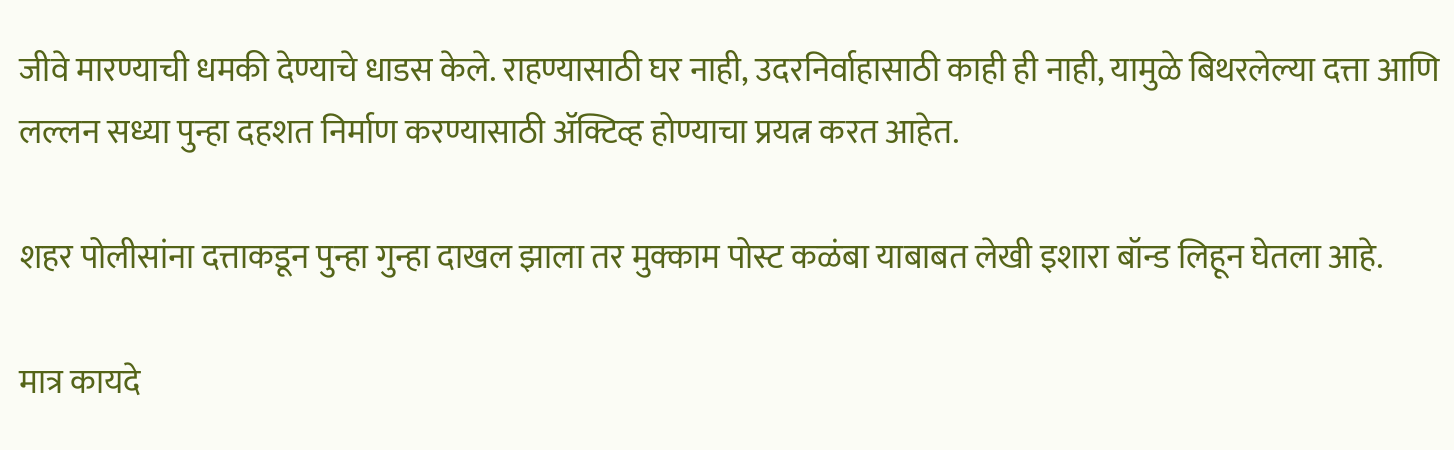जीवे मारण्याची धमकी देण्याचे धाडस केले. राहण्यासाठी घर नाही, उदरनिर्वाहासाठी काही ही नाही, यामुळे बिथरलेल्या दत्ता आणि लल्लन सध्या पुन्हा दहशत निर्माण करण्यासाठी ॲक्टिव्ह होण्याचा प्रयत्न करत आहेत.

शहर पोलीसांना दत्ताकडून पुन्हा गुन्हा दाखल झाला तर मुक्काम पोस्ट कळंबा याबाबत लेखी इशारा बॉन्ड लिहून घेतला आहे.

मात्र कायदे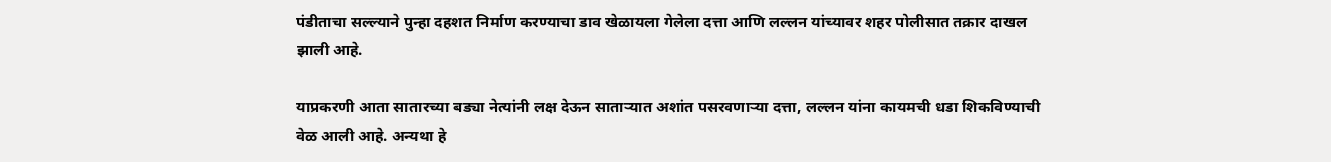पंडीताचा सल्ल्याने पुन्हा दहशत निर्माण करण्याचा डाव खेळायला गेलेला दत्ता आणि लल्लन यांच्यावर शहर पोलीसात तक्रार दाखल झाली आहे.

याप्रकरणी आता सातारच्या बड्या नेत्यांनी लक्ष देऊन साताऱ्यात अशांत पसरवणाऱ्या दत्ता, लल्लन यांना कायमची धडा शिकविण्याची वेळ आली आहे. अन्यथा हे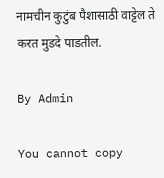नामचीन कुटुंब पैशासाठी वाट्टेल ते करत मुडदे पाडतील.

By Admin

You cannot copy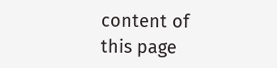content of this page